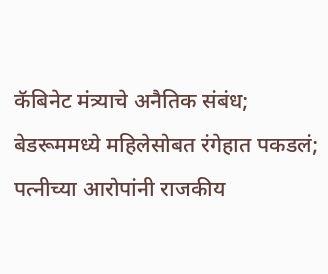कॅबिनेट मंत्र्याचे अनैतिक संबंध; बेडरूममध्ये महिलेसोबत रंगेहात पकडलं; पत्नीच्या आरोपांनी राजकीय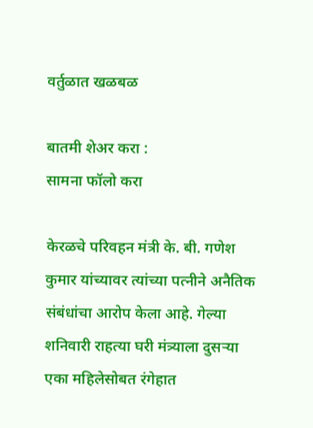वर्तुळात खळबळ

बातमी शेअर करा :
सामना फॉलो करा

केरळचे परिवहन मंत्री के. बी. गणेश कुमार यांच्यावर त्यांच्या पत्नीने अनैतिक संबंधांचा आरोप केला आहे. गेल्या शनिवारी राहत्या घरी मंत्र्याला दुसऱ्या एका महिलेसोबत रंगेहात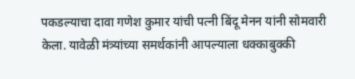पकडल्याचा दावा गणेश कुमार यांची पत्नी बिंदू मेनन यांनी सोमवारी केला. यावेळी मंत्र्यांच्या समर्थकांनी आपल्याला धक्काबुक्की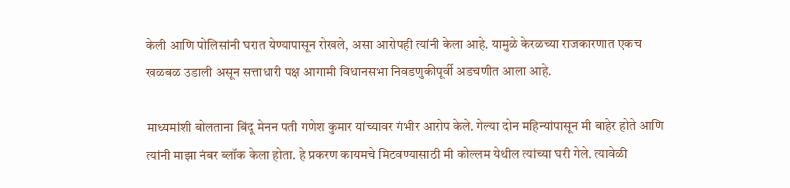केली आणि पोलिसांनी घरात येण्यापासून रोखले, असा आरोपही त्यांनी केला आहे. यामुळे केरळच्या राजकारणात एकच खळबळ उडाली असून सत्ताधारी पक्ष आगामी विधानसभा निवडणुकीपूर्वी अडचणीत आला आहे.

माध्यमांशी बोलताना बिंदू मेनन पती गणेश कुमार यांच्यावर गंभीर आरोप केले. गेल्या दोन महिन्यांपासून मी बाहेर होते आणि त्यांनी माझा नंबर ब्लॉक केला होता. हे प्रकरण कायमचे मिटवण्यासाठी मी कोल्लम येथील त्यांच्या घरी गेले. त्यावेळी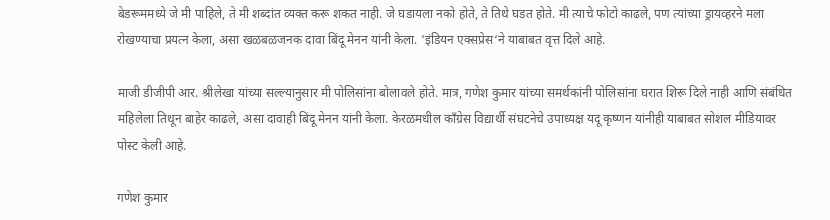बेडरूममध्ये जे मी पाहिले, ते मी शब्दांत व्यक्त करू शकत नाही. जे घडायला नको होते, ते तिथे घडत होते. मी त्याचे फोटो काढले, पण त्यांच्या ड्रायव्हरने मला रोखण्याचा प्रयत्न केला, असा खळबळजनक दावा बिंदू मेनन यांनी केला. ‘इंडियन एक्सप्रेस‘ने याबाबत वृत्त दिले आहे.

माजी डीजीपी आर. श्रीलेखा यांच्या सल्ल्यानुसार मी पोलिसांना बोलावले होते. मात्र, गणेश कुमार यांच्या समर्थकांनी पोलिसांना घरात शिरू दिले नाही आणि संबंधित महिलेला तिथून बाहेर काढले, असा दावाही बिंदू मेनन यांनी केला. केरळमधील काँग्रेस विद्यार्थी संघटनेचे उपाध्यक्ष यदू कृष्णन यांनीही याबाबत सोशल मीडियावर पोस्ट केली आहे.

गणेश कुमार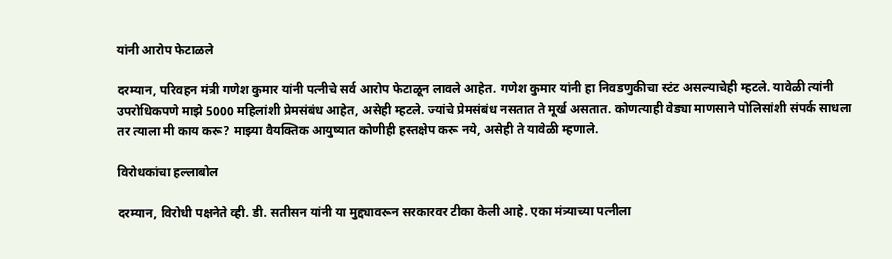यांनी आरोप फेटाळले

दरम्यान, परिवहन मंत्री गणेश कुमार यांनी पत्नीचे सर्व आरोप फेटाळून लावले आहेत. गणेश कुमार यांनी हा निवडणुकीचा स्टंट असल्याचेही म्हटले. यावेळी त्यांनी उपरोधिकपणे माझे 5000 महिलांशी प्रेमसंबंध आहेत, असेही म्हटले. ज्यांचे प्रेमसंबंध नसतात ते मूर्ख असतात. कोणत्याही वेड्या माणसाने पोलिसांशी संपर्क साधला तर त्याला मी काय करू? माझ्या वैयक्तिक आयुष्यात कोणीही हस्तक्षेप करू नये, असेही ते यावेळी म्हणाले.

विरोधकांचा हल्लाबोल

दरम्यान, विरोधी पक्षनेते व्ही. डी. सतीसन यांनी या मुद्द्यावरून सरकारवर टीका केली आहे. एका मंत्र्याच्या पत्नीला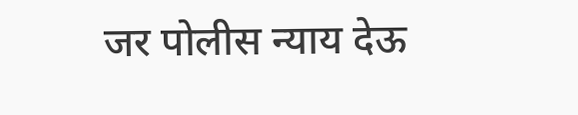जर पोलीस न्याय देऊ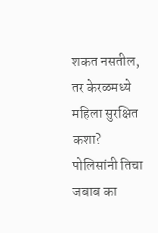शकत नसतील, तर केरळमध्ये महिला सुरक्षित कशा? पोलिसांनी तिचा जबाब का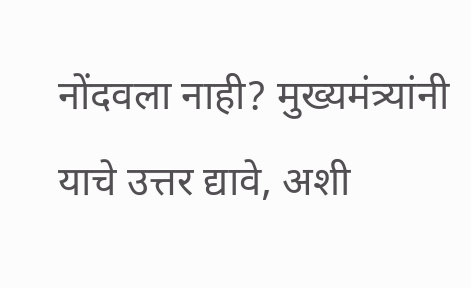नोंदवला नाही? मुख्यमंत्र्यांनी याचे उत्तर द्यावे, अशी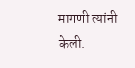मागणी त्यांनी केली.